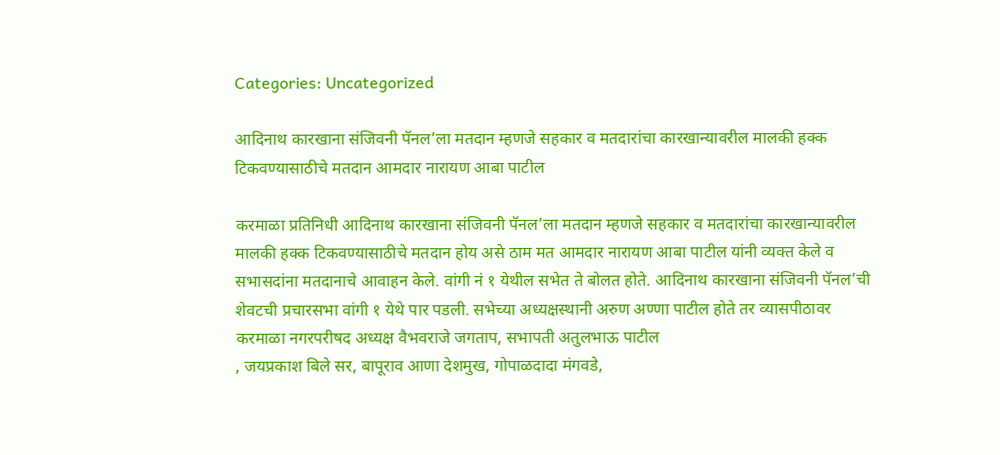Categories: Uncategorized

आदिनाथ कारखाना संजिवनी पॅनल’ला मतदान म्हणजे सहकार व मतदारांचा कारखान्यावरील मालकी हक्क टिकवण्यासाठीचे मतदान आमदार नारायण आबा पाटील

करमाळा प्रतिनिधी आदिनाथ कारखाना संजिवनी पॅनल’ला मतदान म्हणजे सहकार व मतदारांचा कारखान्यावरील मालकी हक्क टिकवण्यासाठीचे मतदान होय असे ठाम मत आमदार नारायण आबा पाटील यांनी व्यक्त केले व सभासदांना मतदानाचे आवाहन केले. वांगी नं १ येथील सभेत ते बोलत होते. आदिनाथ कारखाना संजिवनी पॅनल’ची शेवटची प्रचारसभा वांगी १ येथे पार पडली. सभेच्या अध्यक्षस्थानी अरुण अण्णा पाटील होते तर व्यासपीठावर  करमाळा नगरपरीषद अध्यक्ष वैभवराजे जगताप, सभापती अतुलभाऊ पाटील
, जयप्रकाश बिले सर, बापूराव आणा देशमुख, गोपाळदादा मंगवडे,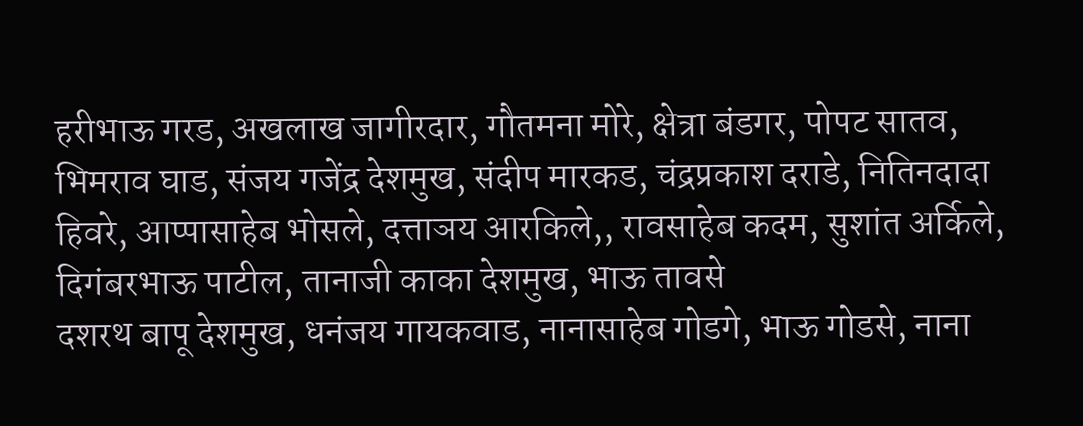हरीभाऊ गरड, अखलाख जागीरदार, गौतमना मोरे, क्षेत्रा बंड‌गर, पोपट सातव, भिमराव घाड, संजय गजेंद्र देशमुख, संदीप मारकड, चंद्रप्रकाश दराडे, नितिनदादा हिवरे, आप्पासाहेब भोसले, दत्ताञय आरकिले,, रावसाहेब कदम, सुशांत अर्किले, दिगंबरभाऊ पाटील, तानाजी काका देशमुख, भाऊ तावसे
दशरथ बापू देशमुख, धनंजय गायकवाड, नानासाहेब गोडगे, भाऊ गोडसे, नाना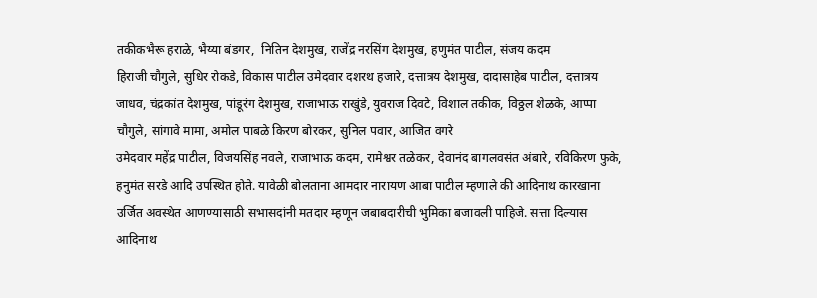तकीकभैरू हराळे, भैय्या बंडगर,  नितिन देशमुख, राजेंद्र नरसिंग देशमुख, हणुमंत पाटील, संजय कदम
हिराजी चौगुले, सुधिर रोकडे, विकास पाटील उमेदवार दशरथ हजारे, दत्तात्रय देशमुख, दादासाहेब पाटील, दत्तात्रय जाधव, चंद्रकांत देशमुख, पांडूरंग देशमुख, राजाभाऊ राखुंडे, युवराज दिवटे, विशाल तकीक, विठ्ठल शेळके, आप्पा चौगुले, सांगावे मामा, अमोल पाबळे किरण बोरकर, सुनिल पवार, आजित वगरे
उमेदवार महेंद्र पाटील, विजयसिंह नवले, राजाभाऊ कदम, रामेश्वर तळेकर, देवानंद बागलवसंत अंबारे, रविकिरण फुके, हनुमंत सरडे आदि उपस्थित होते. यावेळी बोलताना आमदार नारायण आबा पाटील म्हणाले की आदिनाथ कारखाना उर्जित अवस्थेत आणण्यासाठी सभासदांनी मतदार म्हणून जबाबदारीची भुमिका बजावली पाहिजे. सत्ता दिल्यास आदिनाथ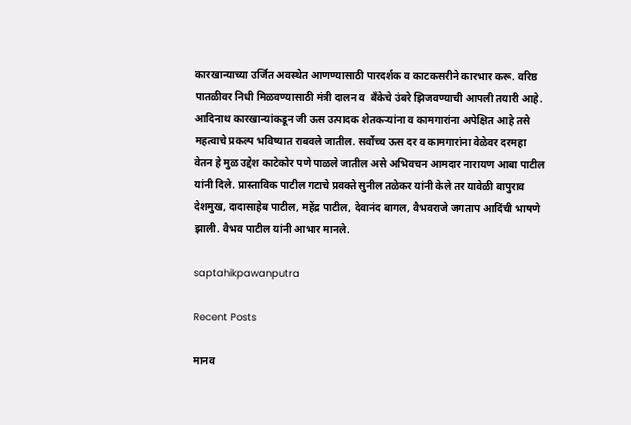कारखान्याच्या उर्जित अवस्थेत आणण्यासाठी पारदर्शक व काटकसरीने कारभार करू. वरिष्ठ पातळीवर निधी मिळवण्यासाठी मंत्री दालन व  बँकेचे उंबरे झिजवण्याची आपली तयारी आहे. आदिनाथ कारखान्यांकडून जी ऊस उत्पादक शेतकऱ्यांना व कामगारांना अपेक्षित आहे तसे महत्वाचे प्रकल्प भविष्यात राबवले जातील. सर्वोच्च ऊस दर व कामगारांना वेळेवर दरमहा वेतन‌ हे मुळ उद्देश काटेकोर पणे पाळले जातील असे अभिवचन आमदार नारायण आबा पाटील यांनी दिले. प्रास्ताविक पाटील गटाचे प्रवक्ते सुनील तळेकर यांनी केले तर यावेळी बापुराव देशमुख, दादासाहेब पाटील, महेंद्र पाटील, देवानंद बागल, वैभवराजे जगताप आदिंची भाषणे झाली. वैभव पाटील यांनी आभार मानले.

saptahikpawanputra

Recent Posts

मानव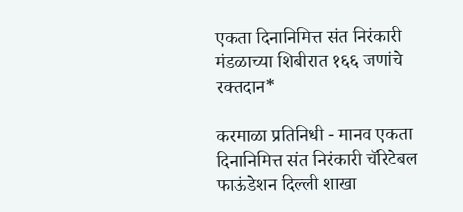एकता दिनानिमित्त संत निरंकारी मंडळाच्या शिबीरात १६६ जणांचे रक्तदान*

करमाळा प्रतिनिधी - मानव एकता दिनानिमित्त संत निरंकारी चॅरिटेबल फाऊंडेशन दिल्ली शाखा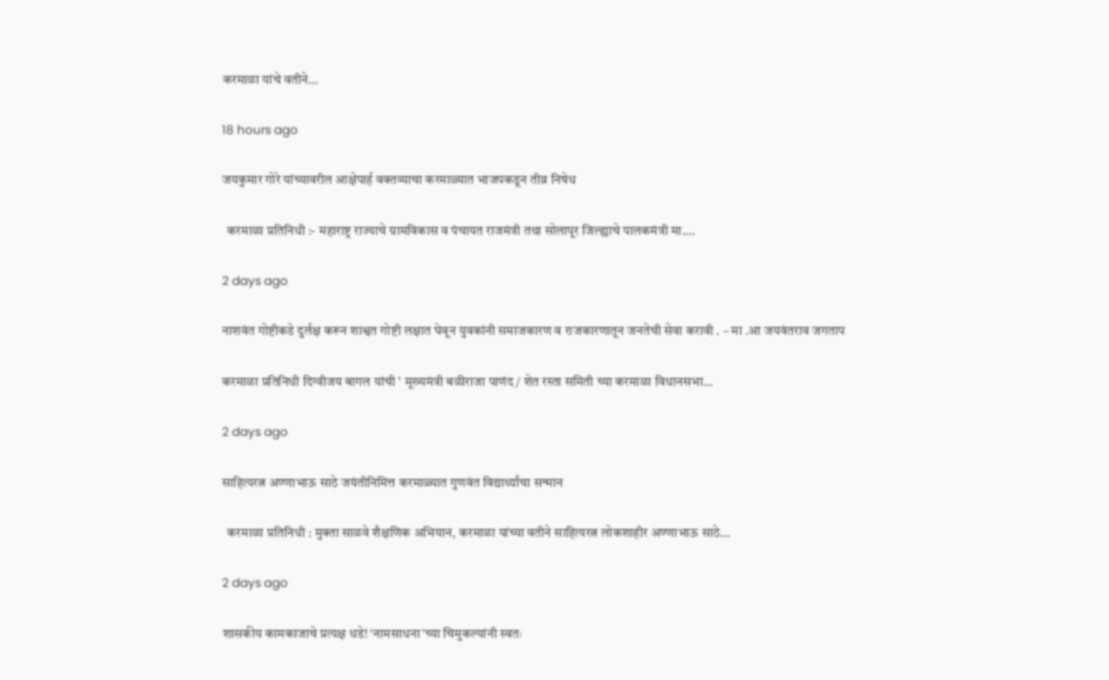करमाळा यांचे वतीने…

18 hours ago

जयकुमार गोरे यांच्यावरील आक्षेपार्ह वक्तव्याचा करमाळ्यात भाजपकडून तीव्र निषेध

  करमाळा प्रतिनिधी :- महाराष्ट्र राज्याचे ग्रामविकास व पंचायत राजमंत्री तथा सोलापूर जिल्ह्याचे पालकमंत्री मा.…

2 days ago

नाशवंत गोष्टीकडे दुर्लक्ष करून शाश्वत गोष्टी लक्षात घेवून युवकांनी समाजकारण व राजकारणातून जनतेची सेवा करावी . – मा .आ जयवंतराव जगताप

करमाळा प्रतिनिधी दिग्वीजय बागल यांची ' मूख्यमंत्री बळीराजा पाणंद/ शेत रस्ता समिती च्या करमाळा विधानसभा…

2 days ago

साहित्यरत्न अण्णाभाऊ साठे जयंतीनिमित्त करमाळ्यात गुणवंत विद्यार्थ्यांचा सन्मान

  करमाळा प्रतिनिधी : मुक्ता साळवे शैक्षणिक अभियान, करमाळा यांच्या वतीने साहित्यरत्न लोकशाहीर अण्णाभाऊ साठे…

2 days ago

शासकीय कामकाजाचे प्रत्यक्ष धडे! ‘नामसाधना’च्या चिमुकल्यांनी स्वतः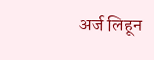अर्ज लिहून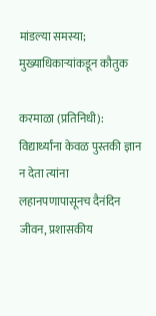मांडल्या समस्या; मुख्याधिकाऱ्यांकडून कौतुक

करमाळा (प्रतिनिधी): विद्यार्थ्यांना केवळ पुस्तकी ज्ञान न देता त्यांना लहानपणापासूनच दैनंदिन जीवन, प्रशासकीय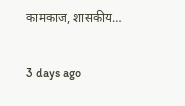कामकाज, शासकीय…

3 days ago